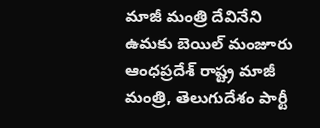మాజీ మంత్రి దేవినేని ఉమకు బెయిల్ మంజూరు
ఆంధప్రదేశ్ రాష్ట్ర మాజీ మంత్రి, తెలుగుదేశం పార్టీ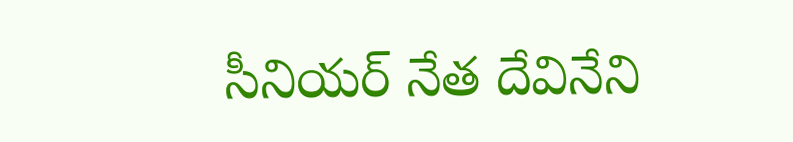సీనియర్ నేత దేవినేని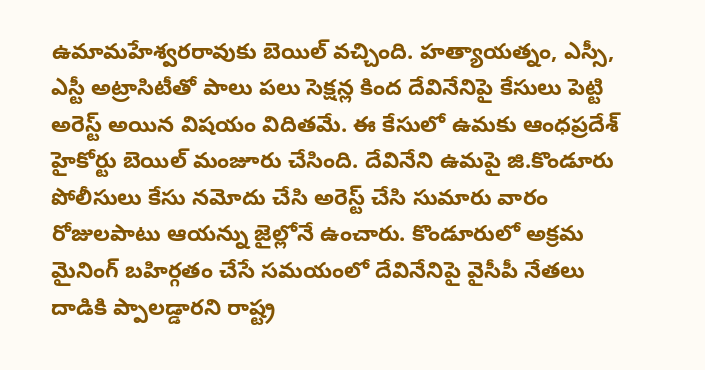ఉమామహేశ్వరరావుకు బెయిల్ వచ్చింది. హత్యాయత్నం, ఎస్సీ, ఎస్టీ అట్రాసిటీతో పాలు పలు సెక్షన్ల కింద దేవినేనిపై కేసులు పెట్టి అరెస్ట్ అయిన విషయం విదితమే. ఈ కేసులో ఉమకు ఆంధప్రదేశ్ హైకోర్టు బెయిల్ మంజూరు చేసింది. దేవినేని ఉమపై జి.కొండూరు పోలీసులు కేసు నమోదు చేసి అరెస్ట్ చేసి సుమారు వారం రోజులపాటు ఆయన్ను జైల్లోనే ఉంచారు. కొండూరులో అక్రమ మైనింగ్ బహిర్గతం చేసే సమయంలో దేవినేనిపై వైసీపీ నేతలు దాడికి ప్పాలడ్డారని రాష్ట్ర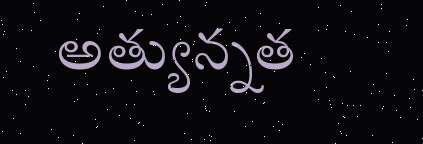అత్యున్నత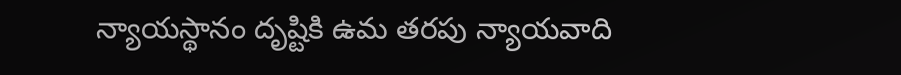న్యాయస్థానం దృష్టికి ఉమ తరపు న్యాయవాది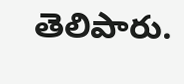తెలిపారు.